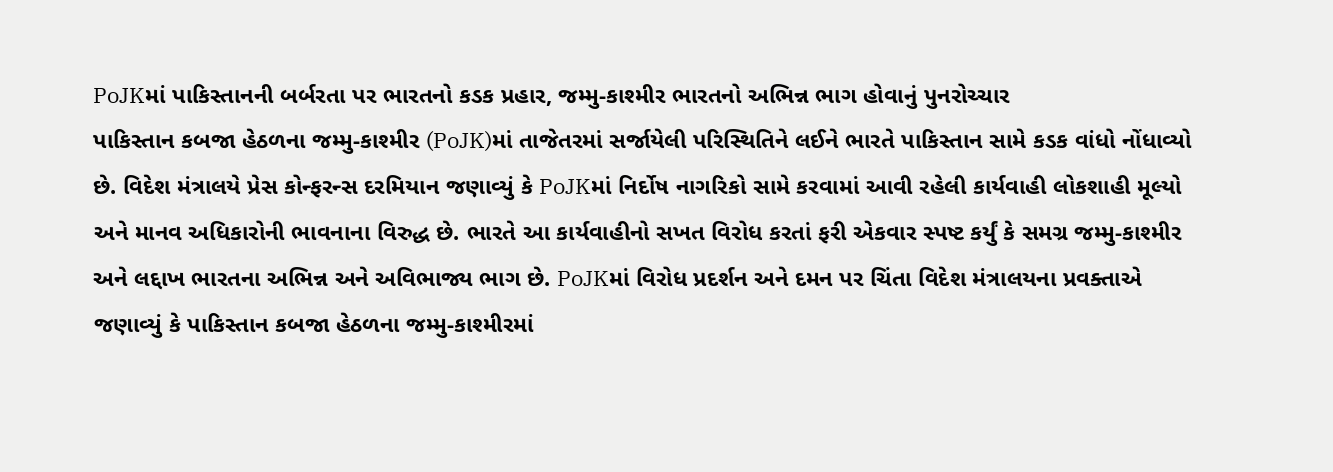PoJKમાં પાકિસ્તાનની બર્બરતા પર ભારતનો કડક પ્રહાર, જમ્મુ-કાશ્મીર ભારતનો અભિન્ન ભાગ હોવાનું પુનરોચ્ચાર
પાકિસ્તાન કબજા હેઠળના જમ્મુ-કાશ્મીર (PoJK)માં તાજેતરમાં સર્જાયેલી પરિસ્થિતિને લઈને ભારતે પાકિસ્તાન સામે કડક વાંધો નોંધાવ્યો છે. વિદેશ મંત્રાલયે પ્રેસ કોન્ફરન્સ દરમિયાન જણાવ્યું કે PoJKમાં નિર્દોષ નાગરિકો સામે કરવામાં આવી રહેલી કાર્યવાહી લોકશાહી મૂલ્યો અને માનવ અધિકારોની ભાવનાના વિરુદ્ધ છે. ભારતે આ કાર્યવાહીનો સખત વિરોધ કરતાં ફરી એકવાર સ્પષ્ટ કર્યું કે સમગ્ર જમ્મુ-કાશ્મીર અને લદ્દાખ ભારતના અભિન્ન અને અવિભાજ્ય ભાગ છે. PoJKમાં વિરોધ પ્રદર્શન અને દમન પર ચિંતા વિદેશ મંત્રાલયના પ્રવક્તાએ જણાવ્યું કે પાકિસ્તાન કબજા હેઠળના જમ્મુ-કાશ્મીરમાં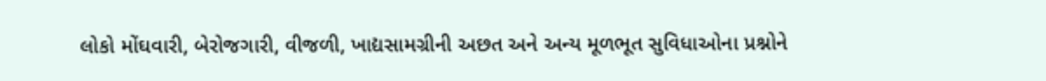લોકો મોંઘવારી, બેરોજગારી, વીજળી, ખાદ્યસામગ્રીની અછત અને અન્ય મૂળભૂત સુવિધાઓના પ્રશ્નોને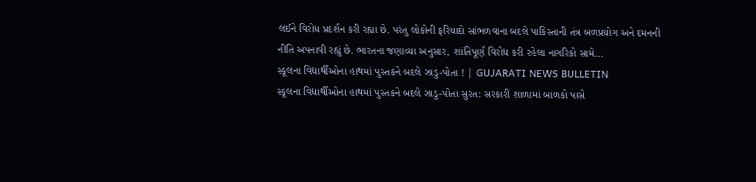લઈને વિરોધ પ્રદર્શન કરી રહ્યા છે. પરંતુ લોકોની ફરિયાદો સાંભળવાના બદલે પાકિસ્તાની તંત્ર બળપ્રયોગ અને દમનની નીતિ અપનાવી રહ્યું છે. ભારતના જણાવ્યા અનુસાર, શાંતિપૂર્ણ વિરોધ કરી રહેલા નાગરિકો સામે…
સ્કૂલના વિદ્યાર્થીઓના હાથમાં પુસ્તકને બદલે ઝાડુ-પોતા ! | GUJARATI NEWS BULLETIN
સ્કૂલના વિદ્યાર્થીઓના હાથમાં પુસ્તકને બદલે ઝાડુ-પોતા સુરત: સરકારી શાળામાં બાળકો પાસે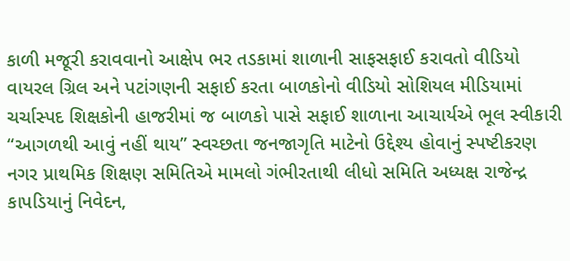કાળી મજૂરી કરાવવાનો આક્ષેપ ભર તડકામાં શાળાની સાફસફાઈ કરાવતો વીડિયો વાયરલ ગ્રિલ અને પટાંગણની સફાઈ કરતા બાળકોનો વીડિયો સોશિયલ મીડિયામાં ચર્ચાસ્પદ શિક્ષકોની હાજરીમાં જ બાળકો પાસે સફાઈ શાળાના આચાર્યએ ભૂલ સ્વીકારી “આગળથી આવું નહીં થાય” સ્વચ્છતા જનજાગૃતિ માટેનો ઉદ્દેશ્ય હોવાનું સ્પષ્ટીકરણ નગર પ્રાથમિક શિક્ષણ સમિતિએ મામલો ગંભીરતાથી લીધો સમિતિ અધ્યક્ષ રાજેન્દ્ર કાપડિયાનું નિવેદન,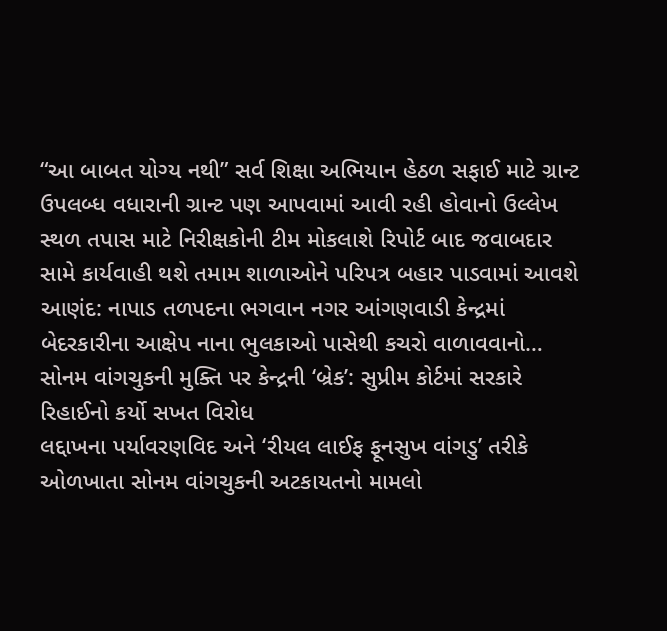“આ બાબત યોગ્ય નથી” સર્વ શિક્ષા અભિયાન હેઠળ સફાઈ માટે ગ્રાન્ટ ઉપલબ્ધ વધારાની ગ્રાન્ટ પણ આપવામાં આવી રહી હોવાનો ઉલ્લેખ સ્થળ તપાસ માટે નિરીક્ષકોની ટીમ મોકલાશે રિપોર્ટ બાદ જવાબદાર સામે કાર્યવાહી થશે તમામ શાળાઓને પરિપત્ર બહાર પાડવામાં આવશે આણંદ: નાપાડ તળપદના ભગવાન નગર આંગણવાડી કેન્દ્રમાં બેદરકારીના આક્ષેપ નાના ભુલકાઓ પાસેથી કચરો વાળાવવાનો…
સોનમ વાંગચુકની મુક્તિ પર કેન્દ્રની ‘બ્રેક’: સુપ્રીમ કોર્ટમાં સરકારે રિહાઈનો કર્યો સખત વિરોધ
લદ્દાખના પર્યાવરણવિદ અને ‘રીયલ લાઈફ ફૂનસુખ વાંગડુ’ તરીકે ઓળખાતા સોનમ વાંગચુકની અટકાયતનો મામલો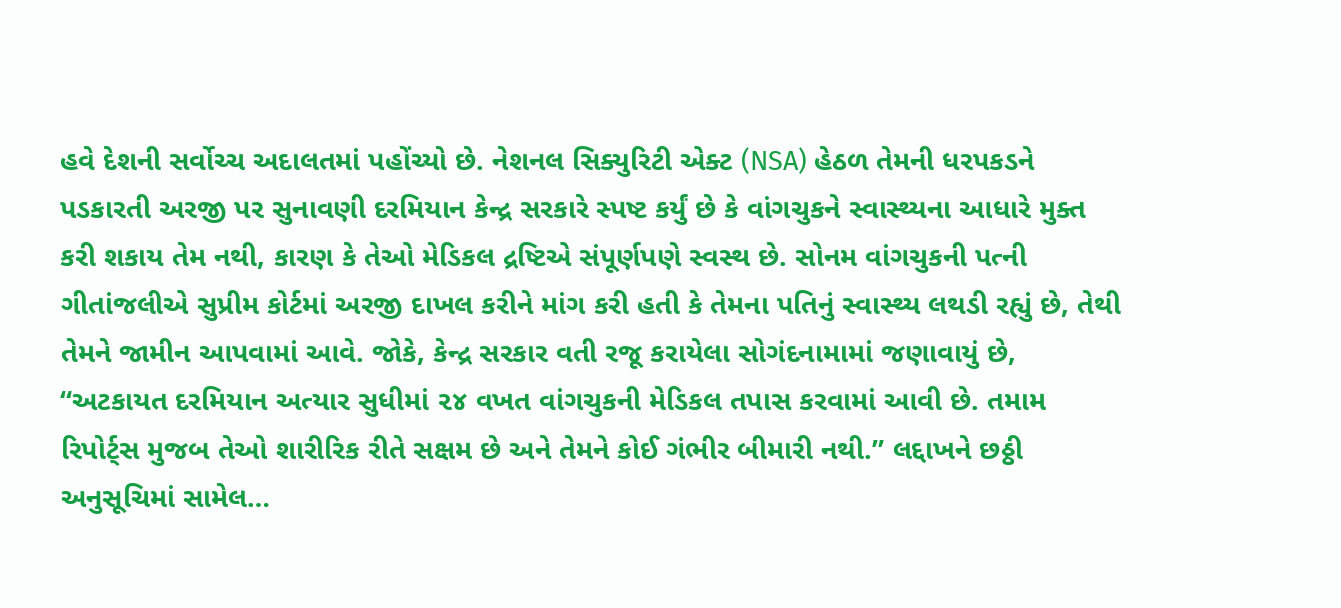હવે દેશની સર્વોચ્ચ અદાલતમાં પહોંચ્યો છે. નેશનલ સિક્યુરિટી એક્ટ (NSA) હેઠળ તેમની ધરપકડને પડકારતી અરજી પર સુનાવણી દરમિયાન કેન્દ્ર સરકારે સ્પષ્ટ કર્યું છે કે વાંગચુકને સ્વાસ્થ્યના આધારે મુક્ત કરી શકાય તેમ નથી, કારણ કે તેઓ મેડિકલ દ્રષ્ટિએ સંપૂર્ણપણે સ્વસ્થ છે. સોનમ વાંગચુકની પત્ની ગીતાંજલીએ સુપ્રીમ કોર્ટમાં અરજી દાખલ કરીને માંગ કરી હતી કે તેમના પતિનું સ્વાસ્થ્ય લથડી રહ્યું છે, તેથી તેમને જામીન આપવામાં આવે. જોકે, કેન્દ્ર સરકાર વતી રજૂ કરાયેલા સોગંદનામામાં જણાવાયું છે, “અટકાયત દરમિયાન અત્યાર સુધીમાં ૨૪ વખત વાંગચુકની મેડિકલ તપાસ કરવામાં આવી છે. તમામ રિપોર્ટ્સ મુજબ તેઓ શારીરિક રીતે સક્ષમ છે અને તેમને કોઈ ગંભીર બીમારી નથી.” લદ્દાખને છઠ્ઠી અનુસૂચિમાં સામેલ…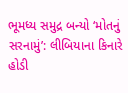ભૂમધ્ય સમુદ્ર બન્યો ‘મોતનું સરનામું’: લીબિયાના કિનારે હોડી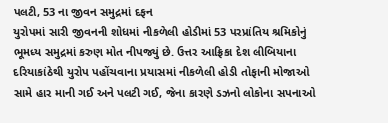પલટી, 53 ના જીવન સમુદ્રમાં દફન
યુરોપમાં સારી જીવનની શોધમાં નીકળેલી હોડીમાં 53 પરપ્રાંતિય શ્રમિકોનું ભૂમધ્ય સમુદ્રમાં કરુણ મોત નીપજ્યું છે. ઉત્તર આફ્રિકા દેશ લીબિયાના દરિયાકાંઠેથી યુરોપ પહોંચવાના પ્રયાસમાં નીકળેલી હોડી તોફાની મોજાઓ સામે હાર માની ગઈ અને પલટી ગઈ, જેના કારણે ડઝનો લોકોના સપનાઓ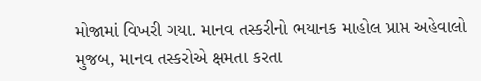મોજામાં વિખરી ગયા. માનવ તસ્કરીનો ભયાનક માહોલ પ્રાપ્ત અહેવાલો મુજબ, માનવ તસ્કરોએ ક્ષમતા કરતા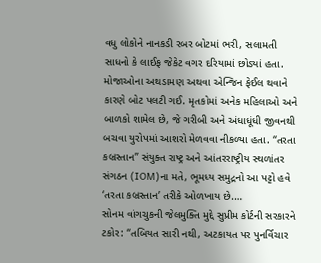વધુ લોકોને નાનકડી રબર બોટમાં ભરી, સલામતી સાધનો કે લાઈફ જેકેટ વગર દરિયામાં છોડ્યાં હતા. મોજાઓના અથડામણ અથવા એન્જિન ફેઈલ થવાને કારણે બોટ પલટી ગઈ. મૃતકોમાં અનેક મહિલાઓ અને બાળકો શામેલ છે, જે ગરીબી અને અંધાધૂંધી જીવનથી બચવા યુરોપમાં આશરો મેળવવા નીકળ્યા હતા. “તરતા કબ્રસ્તાન” સંયુક્ત રાષ્ટ્ર અને આંતરરાષ્ટ્રીય સ્થળાંતર સંગઠન (IOM)ના મતે, ભૂમધ્ય સમુદ્રનો આ પટ્ટો હવે ‘તરતા કબ્રસ્તાન’ તરીકે ઓળખાય છે.…
સોનમ વાંગચુકની જેલમુક્તિ મુદ્દે સુપ્રીમ કોર્ટની સરકારને ટકોર: “તબિયત સારી નથી, અટકાયત પર પુનર્વિચાર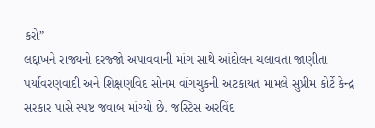કરો”
લદ્દાખને રાજ્યનો દરજ્જો અપાવવાની માંગ સાથે આંદોલન ચલાવતા જાણીતા પર્યાવરણવાદી અને શિક્ષણવિદ સોનમ વાંગચુકની અટકાયત મામલે સુપ્રીમ કોર્ટે કેન્દ્ર સરકાર પાસે સ્પષ્ટ જવાબ માંગ્યો છે. જસ્ટિસ અરવિંદ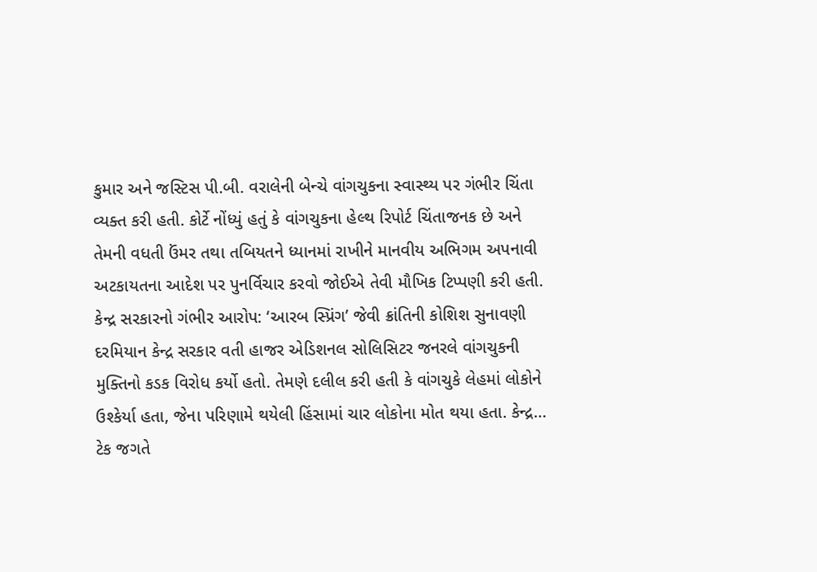કુમાર અને જસ્ટિસ પી.બી. વરાલેની બેન્ચે વાંગચુકના સ્વાસ્થ્ય પર ગંભીર ચિંતા વ્યક્ત કરી હતી. કોર્ટે નોંધ્યું હતું કે વાંગચુકના હેલ્થ રિપોર્ટ ચિંતાજનક છે અને તેમની વધતી ઉંમર તથા તબિયતને ધ્યાનમાં રાખીને માનવીય અભિગમ અપનાવી અટકાયતના આદેશ પર પુનર્વિચાર કરવો જોઈએ તેવી મૌખિક ટિપ્પણી કરી હતી. કેન્દ્ર સરકારનો ગંભીર આરોપ: ‘આરબ સ્પ્રિંગ’ જેવી ક્રાંતિની કોશિશ સુનાવણી દરમિયાન કેન્દ્ર સરકાર વતી હાજર એડિશનલ સોલિસિટર જનરલે વાંગચુકની મુક્તિનો કડક વિરોધ કર્યો હતો. તેમણે દલીલ કરી હતી કે વાંગચુકે લેહમાં લોકોને ઉશ્કેર્યા હતા, જેના પરિણામે થયેલી હિંસામાં ચાર લોકોના મોત થયા હતા. કેન્દ્ર…
ટેક જગતે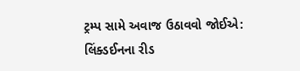ટ્રમ્પ સામે અવાજ ઉઠાવવો જોઈએ: લિંક્ડઈનના રીડ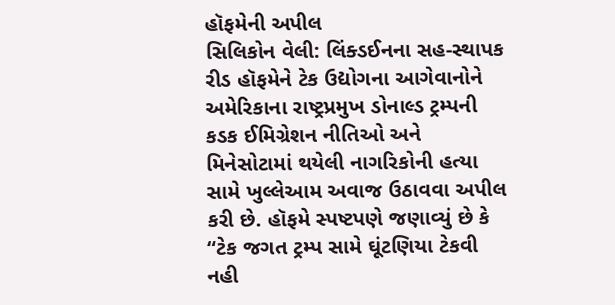હૉફમેની અપીલ
સિલિકોન વેલી: લિંક્ડઈનના સહ-સ્થાપક રીડ હૉફમેને ટેક ઉદ્યોગના આગેવાનોને અમેરિકાના રાષ્ટ્રપ્રમુખ ડોનાલ્ડ ટ્રમ્પની કડક ઈમિગ્રેશન નીતિઓ અને મિનેસોટામાં થયેલી નાગરિકોની હત્યા સામે ખુલ્લેઆમ અવાજ ઉઠાવવા અપીલ કરી છે. હૉફમે સ્પષ્ટપણે જણાવ્યું છે કે “ટેક જગત ટ્રમ્પ સામે ઘૂંટણિયા ટેકવી નહી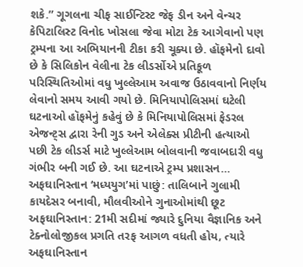શકે.” ગૂગલના ચીફ સાઈન્ટિસ્ટ જેફ ડીન અને વેન્ચર કેપિટાલિસ્ટ વિનોદ ખોસલા જેવા મોટા ટેક આગેવાનો પણ ટ્રમ્પના આ અભિયાનની ટીકા કરી ચૂક્યા છે. હૉફમેનો દાવો છે કે સિલિકોન વેલીના ટેક લીડર્સોએ પ્રતિકૂળ પરિસ્થિતિઓમાં વધુ ખુલ્લેઆમ અવાજ ઉઠાવવાનો નિર્ણય લેવાનો સમય આવી ગયો છે. મિનિયાપોલિસમાં ઘટેલી ઘટનાઓ હૉફમેનું કહેવું છે કે મિનિયાપોલિસમાં ફેડરલ એજન્ટ્સ દ્વારા રેની ગુડ અને એલેક્સ પ્રીટીની હત્યાઓ પછી ટેક લીડર્સ માટે ખુલ્લેઆમ બોલવાની જવાબદારી વધુ ગંભીર બની ગઈ છે. આ ઘટનાએ ટ્રમ્પ પ્રશાસન…
અફઘાનિસ્તાન ‘મધ્યયુગ’માં પાછું: તાલિબાને ગુલામી કાયદેસર બનાવી, મૌલવીઓને ગુનાઓમાંથી છૂટ
અફઘાનિસ્તાન: 21મી સદીમાં જ્યારે દુનિયા વૈજ્ઞાનિક અને ટેક્નોલોજીકલ પ્રગતિ તરફ આગળ વધતી હોય, ત્યારે અફઘાનિસ્તાન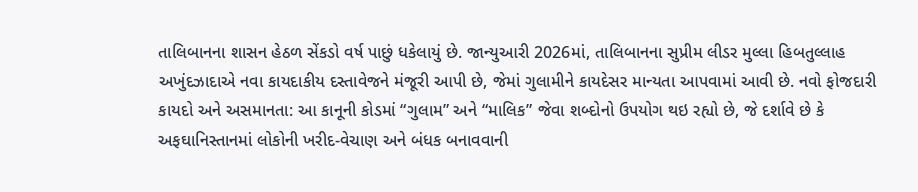તાલિબાનના શાસન હેઠળ સેંકડો વર્ષ પાછું ધકેલાયું છે. જાન્યુઆરી 2026માં, તાલિબાનના સુપ્રીમ લીડર મુલ્લા હિબતુલ્લાહ અખુંદઝાદાએ નવા કાયદાકીય દસ્તાવેજને મંજૂરી આપી છે, જેમાં ગુલામીને કાયદેસર માન્યતા આપવામાં આવી છે. નવો ફોજદારી કાયદો અને અસમાનતા: આ કાનૂની કોડમાં “ગુલામ” અને “માલિક” જેવા શબ્દોનો ઉપયોગ થઇ રહ્યો છે, જે દર્શાવે છે કે અફઘાનિસ્તાનમાં લોકોની ખરીદ-વેચાણ અને બંધક બનાવવાની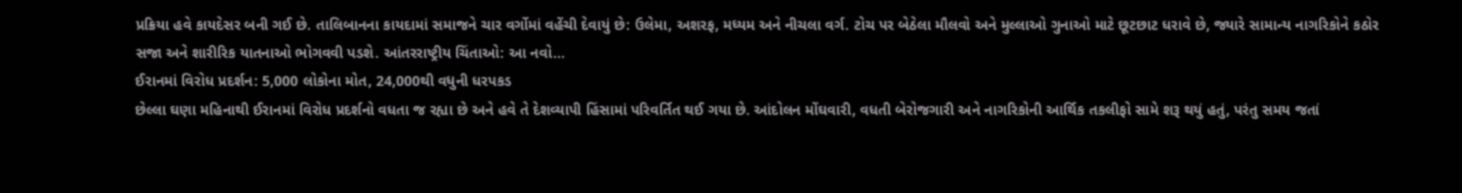પ્રક્રિયા હવે કાયદેસર બની ગઈ છે. તાલિબાનના કાયદામાં સમાજને ચાર વર્ગોમાં વહેંચી દેવાયું છે: ઉલેમા, અશરફ, મધ્યમ અને નીચલા વર્ગ. ટોચ પર બેઠેલા મૌલવો અને મુલ્લાઓ ગુનાઓ માટે છૂટછાટ ધરાવે છે, જ્યારે સામાન્ય નાગરિકોને કઠોર સજા અને શારીરિક યાતનાઓ ભોગવવી પડશે. આંતરરાષ્ટ્રીય ચિંતાઓ: આ નવો…
ઈરાનમાં વિરોધ પ્રદર્શન: 5,000 લોકોના મોત, 24,000થી વધુની ધરપકડ
છેલ્લા ઘણા મહિનાથી ઈરાનમાં વિરોધ પ્રદર્શનો વધતા જ રહ્યા છે અને હવે તે દેશવ્યાપી હિંસામાં પરિવર્તિત થઈ ગયા છે. આંદોલન મોંઘવારી, વધતી બેરોજગારી અને નાગરિકોની આર્થિક તકલીફો સામે શરૂ થયું હતું, પરંતુ સમય જતાં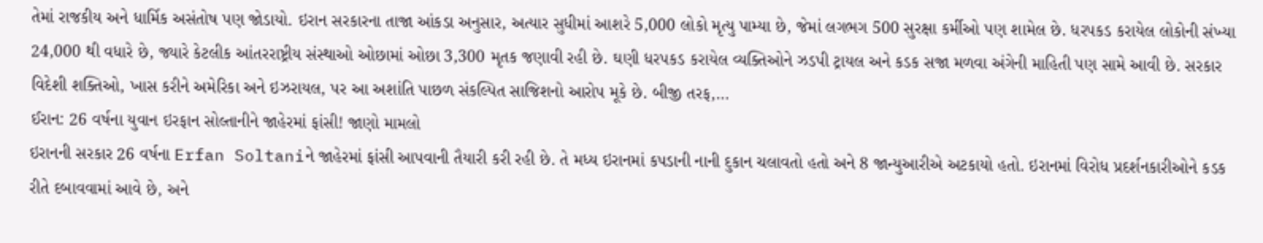તેમાં રાજકીય અને ધાર્મિક અસંતોષ પણ જોડાયો. ઇરાન સરકારના તાજા આંકડા અનુસાર, અત્યાર સુધીમાં આશરે 5,000 લોકો મૃત્યુ પામ્યા છે, જેમાં લગભગ 500 સુરક્ષા કર્મીઓ પણ શામેલ છે. ધરપકડ કરાયેલ લોકોની સંખ્યા 24,000 થી વધારે છે, જ્યારે કેટલીક આંતરરાષ્ટ્રીય સંસ્થાઓ ઓછામાં ઓછા 3,300 મૃતક જણાવી રહી છે. ઘણી ધરપકડ કરાયેલ વ્યક્તિઓને ઝડપી ટ્રાયલ અને કડક સજા મળવા અંગેની માહિતી પણ સામે આવી છે. સરકાર વિદેશી શક્તિઓ, ખાસ કરીને અમેરિકા અને ઇઝરાયલ, પર આ અશાંતિ પાછળ સંકલ્પિત સાજિશનો આરોપ મૂકે છે. બીજી તરફ,…
ઈરાન: 26 વર્ષના યુવાન ઇરફાન સોલ્તાનીને જાહેરમાં ફાંસી! જાણો મામલો
ઇરાનની સરકાર 26 વર્ષના Erfan Soltaniને જાહેરમાં ફાંસી આપવાની તૈયારી કરી રહી છે. તે મધ્ય ઇરાનમાં કપડાની નાની દુકાન ચલાવતો હતો અને 8 જાન્યુઆરીએ અટકાયો હતો. ઇરાનમાં વિરોધ પ્રદર્શનકારીઓને કડક રીતે દબાવવામાં આવે છે, અને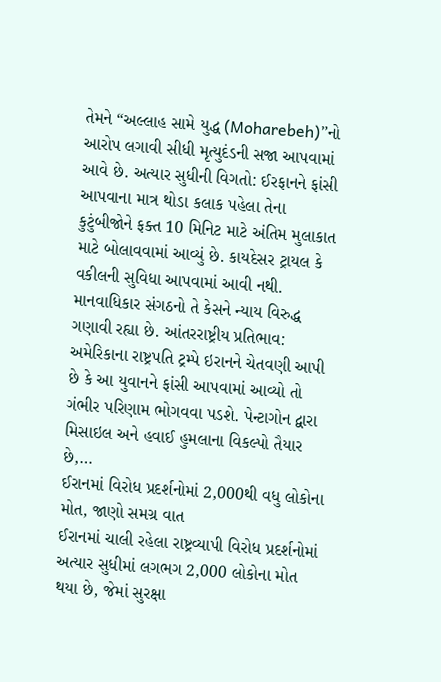તેમને “અલ્લાહ સામે યુદ્ધ (Moharebeh)”નો આરોપ લગાવી સીધી મૃત્યુદંડની સજા આપવામાં આવે છે. અત્યાર સુધીની વિગતો: ઈરફાનને ફાંસી આપવાના માત્ર થોડા કલાક પહેલા તેના કુટુંબીજોને ફક્ત 10 મિનિટ માટે અંતિમ મુલાકાત માટે બોલાવવામાં આવ્યું છે. કાયદેસર ટ્રાયલ કે વકીલની સુવિધા આપવામાં આવી નથી. માનવાધિકાર સંગઠનો તે કેસને ન્યાય વિરુદ્ધ ગણાવી રહ્યા છે. આંતરરાષ્ટ્રીય પ્રતિભાવ: અમેરિકાના રાષ્ટ્રપતિ ટ્રમ્પે ઇરાનને ચેતવણી આપી છે કે આ યુવાનને ફાંસી આપવામાં આવ્યો તો ગંભીર પરિણામ ભોગવવા પડશે. પેન્ટાગોન દ્વારા મિસાઇલ અને હવાઈ હુમલાના વિકલ્પો તૈયાર છે,…
ઈરાનમાં વિરોધ પ્રદર્શનોમાં 2,000થી વધુ લોકોના મોત, જાણો સમગ્ર વાત
ઈરાનમાં ચાલી રહેલા રાષ્ટ્રવ્યાપી વિરોધ પ્રદર્શનોમાં અત્યાર સુધીમાં લગભગ 2,000 લોકોના મોત થયા છે, જેમાં સુરક્ષા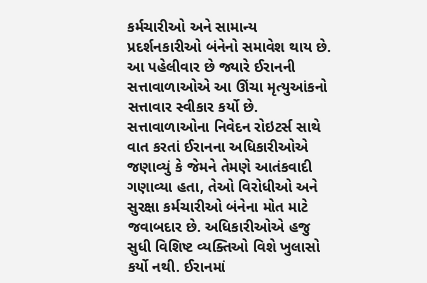કર્મચારીઓ અને સામાન્ય પ્રદર્શનકારીઓ બંનેનો સમાવેશ થાય છે. આ પહેલીવાર છે જ્યારે ઈરાનની સત્તાવાળાઓએ આ ઊંચા મૃત્યુઆંકનો સત્તાવાર સ્વીકાર કર્યો છે. સત્તાવાળાઓના નિવેદન રોઇટર્સ સાથે વાત કરતાં ઈરાનના અધિકારીઓએ જણાવ્યું કે જેમને તેમણે આતંકવાદી ગણાવ્યા હતા, તેઓ વિરોધીઓ અને સુરક્ષા કર્મચારીઓ બંનેના મોત માટે જવાબદાર છે. અધિકારીઓએ હજુ સુધી વિશિષ્ટ વ્યક્તિઓ વિશે ખુલાસો કર્યો નથી. ઈરાનમાં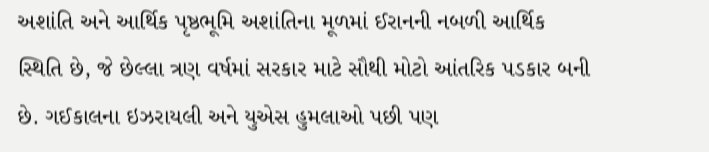અશાંતિ અને આર્થિક પૃષ્ઠભૂમિ અશાંતિના મૂળમાં ઈરાનની નબળી આર્થિક સ્થિતિ છે, જે છેલ્લા ત્રણ વર્ષમાં સરકાર માટે સૌથી મોટો આંતરિક પડકાર બની છે. ગઈકાલના ઇઝરાયલી અને યુએસ હુમલાઓ પછી પણ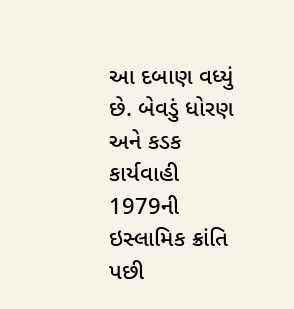આ દબાણ વધ્યું છે. બેવડું ધોરણ અને કડક કાર્યવાહી 1979ની ઇસ્લામિક ક્રાંતિ પછી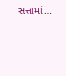સત્તામાં…